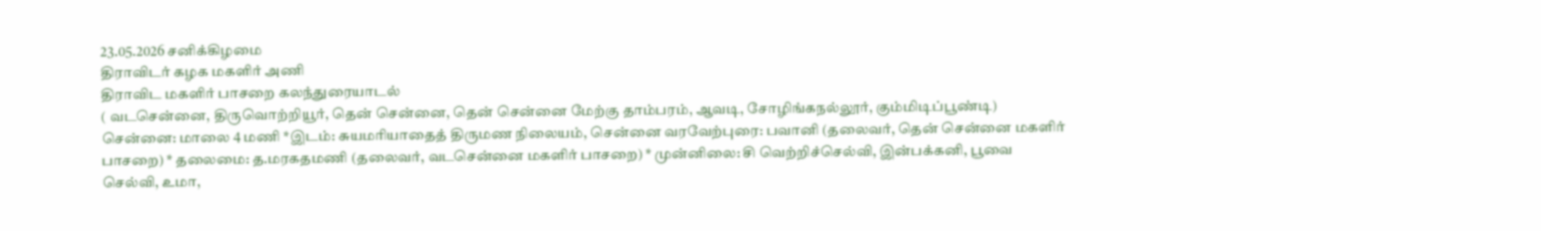23.05.2026 சனிக்கிழமை
திராவிடர் கழக மகளிர் அணி
திராவிட மகளிர் பாசறை கலந்துரையாடல்
( வடசென்னை, திருவொற்றியூர், தென் சென்னை, தென் சென்னை மேற்கு தாம்பரம், ஆவடி, சோழிங்கநல்லூர், கும்மிடிப்பூண்டி)
சென்னை: மாலை 4 மணி *இடம்: சுயமரியாதைத் திருமண நிலையம், சென்னை வரவேற்புரை: பவானி (தலைவர், தென் சென்னை மகளிர் பாசறை) * தலைமை: த.மரகதமணி (தலைவர், வடசென்னை மகளிர் பாசறை) * முன்னிலை: சி வெற்றிச்செல்வி, இன்பக்கனி, பூவை செல்வி, உமா,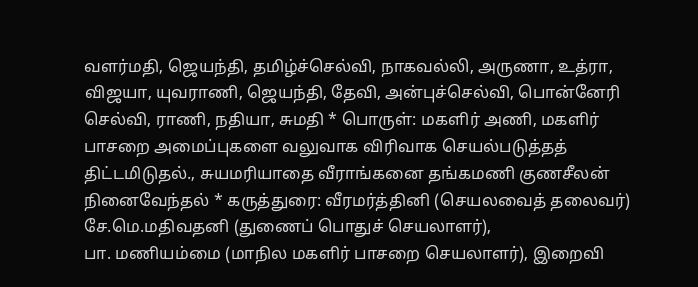வளர்மதி, ஜெயந்தி, தமிழ்ச்செல்வி, நாகவல்லி, அருணா, உத்ரா, விஜயா, யுவராணி, ஜெயந்தி, தேவி, அன்புச்செல்வி, பொன்னேரி செல்வி, ராணி, நதியா, சுமதி * பொருள்: மகளிர் அணி, மகளிர் பாசறை அமைப்புகளை வலுவாக விரிவாக செயல்படுத்தத் திட்டமிடுதல்., சுயமரியாதை வீராங்கனை தங்கமணி குணசீலன் நினைவேந்தல் * கருத்துரை: வீரமர்த்தினி (செயலவைத் தலைவர்) சே.மெ.மதிவதனி (துணைப் பொதுச் செயலாளர்),
பா. மணியம்மை (மாநில மகளிர் பாசறை செயலாளர்), இறைவி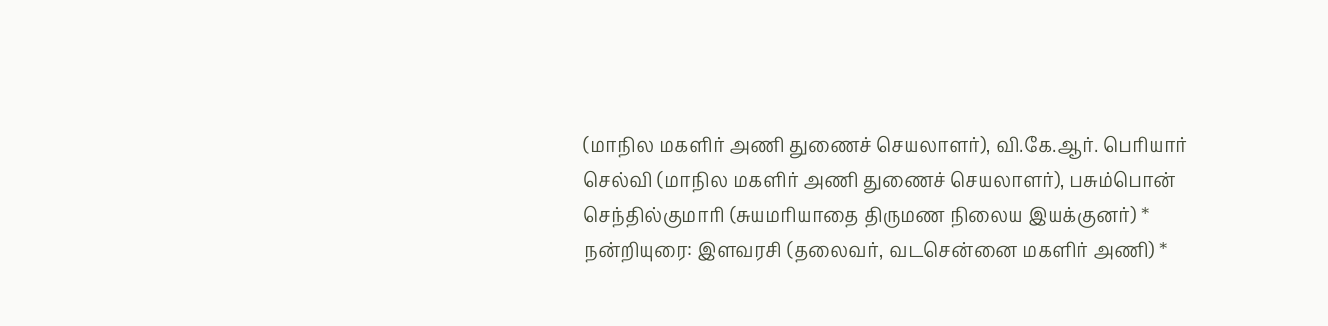(மாநில மகளிர் அணி துணைச் செயலாளர்), வி.கே.ஆர். பெரியார் செல்வி (மாநில மகளிர் அணி துணைச் செயலாளர்), பசும்பொன் செந்தில்குமாரி (சுயமரியாதை திருமண நிலைய இயக்குனர்) * நன்றியுரை: இளவரசி (தலைவர், வடசென்னை மகளிர் அணி) *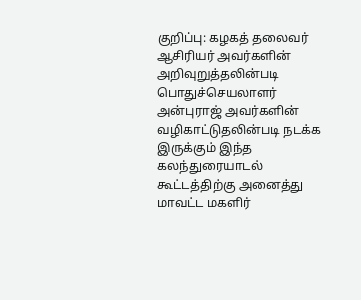குறிப்பு: கழகத் தலைவர் ஆசிரியர் அவர்களின் அறிவுறுத்தலின்படி பொதுச்செயலாளர் அன்புராஜ் அவர்களின் வழிகாட்டுதலின்படி நடக்க இருக்கும் இந்த கலந்துரையாடல் கூட்டத்திற்கு அனைத்து மாவட்ட மகளிர்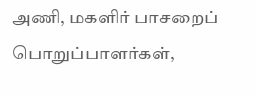அணி, மகளிர் பாசறைப் பொறுப்பாளர்கள்,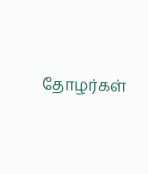தோழர்கள்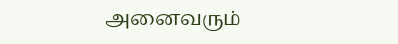அனைவரும்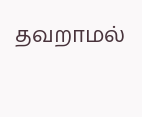தவறாமல்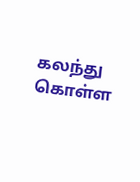கலந்து கொள்ள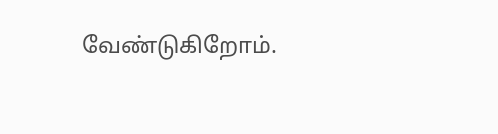வேண்டுகிறோம்.